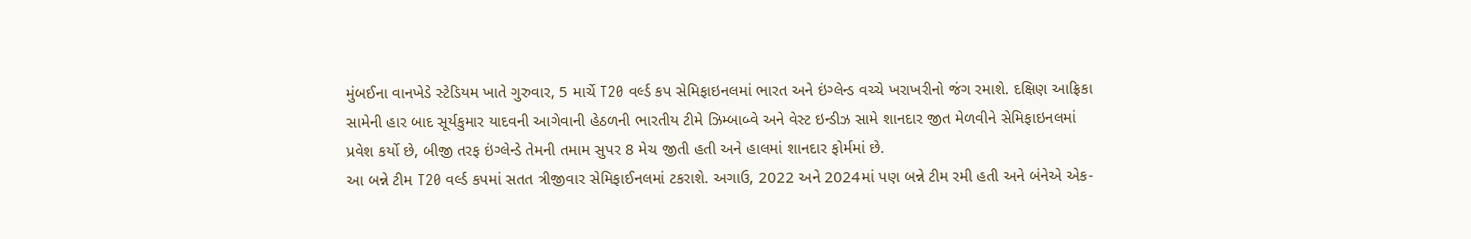મુંબઈના વાનખેડે સ્ટેડિયમ ખાતે ગુરુવાર, 5 માર્ચે T20 વર્લ્ડ કપ સેમિફાઇનલમાં ભારત અને ઇંગ્લેન્ડ વચ્ચે ખરાખરીનો જંગ રમાશે. દક્ષિણ આફ્રિકા સામેની હાર બાદ સૂર્યકુમાર યાદવની આગેવાની હેઠળની ભારતીય ટીમે ઝિમ્બાબ્વે અને વેસ્ટ ઇન્ડીઝ સામે શાનદાર જીત મેળવીને સેમિફાઇનલમાં પ્રવેશ કર્યો છે, બીજી તરફ ઇંગ્લેન્ડે તેમની તમામ સુપર 8 મેચ જીતી હતી અને હાલમાં શાનદાર ફોર્મમાં છે.
આ બન્ને ટીમ T20 વર્લ્ડ કપમાં સતત ત્રીજીવાર સેમિફાઈનલમાં ટકરાશે. અગાઉ, 2022 અને 2024માં પણ બન્ને ટીમ રમી હતી અને બંનેએ એક-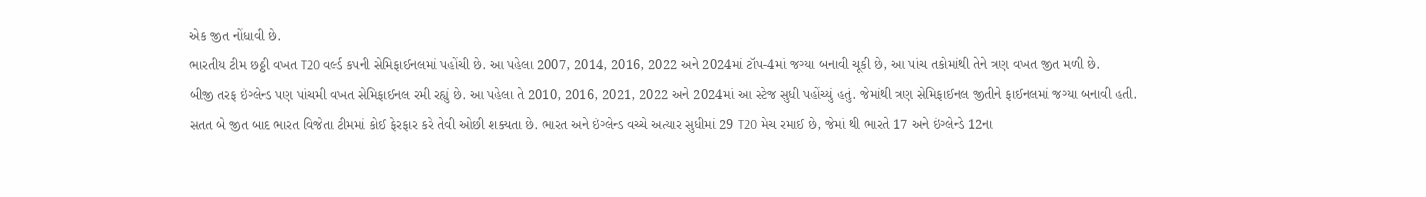એક જીત નોંધાવી છે.
ભારતીય ટીમ છઠ્ઠી વખત T20 વર્લ્ડ કપની સેમિફાઈનલમાં પહોંચી છે. આ પહેલા 2007, 2014, 2016, 2022 અને 2024માં ટૉપ-4માં જગ્યા બનાવી ચૂકી છે, આ પાંચ તકોમાંથી તેને ત્રણ વખત જીત મળી છે.
બીજી તરફ ઇંગ્લેન્ડ પણ પાંચમી વખત સેમિફાઈનલ રમી રહ્યું છે. આ પહેલા તે 2010, 2016, 2021, 2022 અને 2024માં આ સ્ટેજ સુધી પહોંચ્યું હતું. જેમાંથી ત્રણ સેમિફાઈનલ જીતીને ફાઈનલમાં જગ્યા બનાવી હતી.
સતત બે જીત બાદ ભારત વિજેતા ટીમમાં કોઈ ફેરફાર કરે તેવી ઓછી શક્યતા છે. ભારત અને ઇંગ્લેન્ડ વચ્ચે અત્યાર સુધીમાં 29 T20 મેચ રમાઈ છે, જેમાં થી ભારતે 17 અને ઇંગ્લેન્ડે 12ના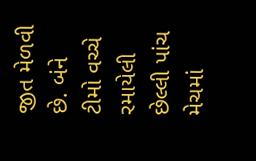જીત મેળવી છે. બંને ટીમો વચ્ચે રમાયેલી છેલ્લી પાંચ મેચમાં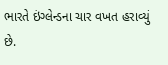ભારતે ઇંગ્લેન્ડના ચાર વખત હરાવ્યું છે.